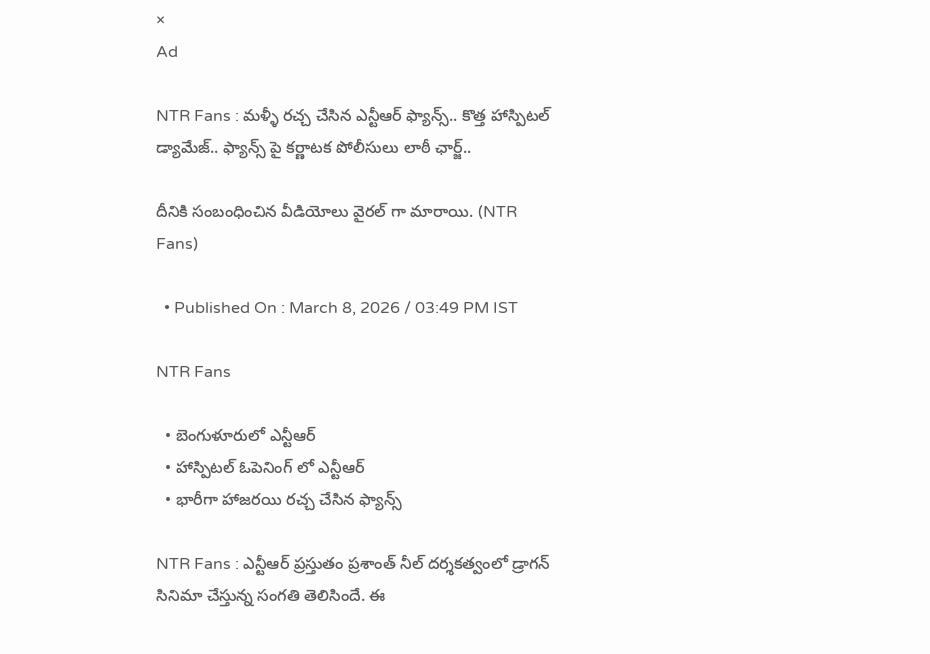×
Ad

NTR Fans : మళ్ళీ రచ్చ చేసిన ఎన్టీఆర్ ఫ్యాన్స్.. కొత్త హాస్పిటల్ డ్యామేజ్.. ఫ్యాన్స్ పై కర్ణాటక పోలీసులు లాఠీ ఛార్జ్..

దీనికి సంబంధించిన వీడియోలు వైరల్ గా మారాయి. (NTR Fans)

  • Published On : March 8, 2026 / 03:49 PM IST

NTR Fans

  • బెంగుళూరులో ఎన్టీఆర్
  • హాస్పిటల్ ఓపెనింగ్ లో ఎన్టీఆర్
  • భారీగా హాజరయి రచ్చ చేసిన ఫ్యాన్స్

NTR Fans : ఎన్టీఆర్ ప్రస్తుతం ప్రశాంత్ నీల్ దర్శకత్వంలో డ్రాగన్ సినిమా చేస్తున్న సంగతి తెలిసిందే. ఈ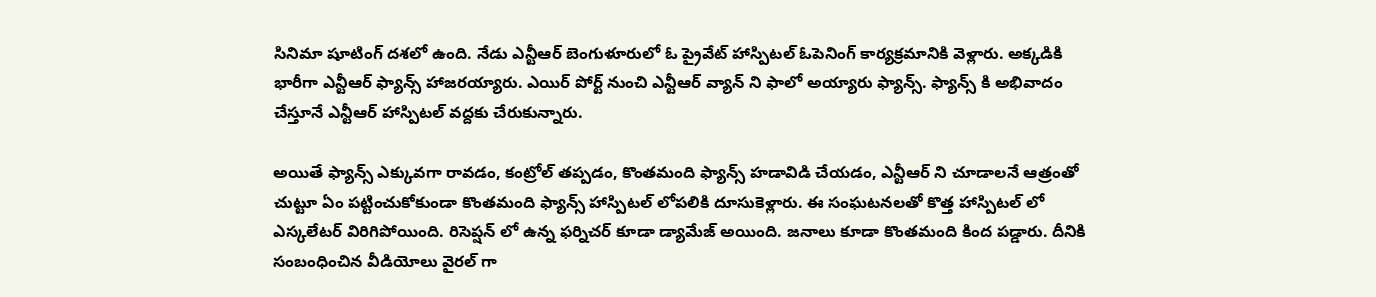సినిమా షూటింగ్ దశలో ఉంది. నేడు ఎన్టీఆర్ బెంగుళూరులో ఓ ప్రైవేట్ హాస్పిటల్ ఓపెనింగ్ కార్యక్రమానికి వెళ్లారు. అక్కడికి భారీగా ఎన్టీఆర్ ఫ్యాన్స్ హాజరయ్యారు. ఎయిర్ పోర్ట్ నుంచి ఎన్టీఆర్ వ్యాన్ ని ఫాలో అయ్యారు ఫ్యాన్స్. ఫ్యాన్స్ కి అభివాదం చేస్తూనే ఎన్టీఆర్ హాస్పిటల్ వద్దకు చేరుకున్నారు.

అయితే ఫ్యాన్స్ ఎక్కువగా రావడం, కంట్రోల్ తప్పడం, కొంతమంది ఫ్యాన్స్ హడావిడి చేయడం, ఎన్టీఆర్ ని చూడాలనే ఆత్రంతో చుట్టూ ఏం పట్టించుకోకుండా కొంతమంది ఫ్యాన్స్ హాస్పిటల్ లోపలికి దూసుకెళ్లారు. ఈ సంఘటనలతో కొత్త హాస్పిటల్ లో ఎస్కలేటర్ విరిగిపోయింది. రిసెప్షన్ లో ఉన్న ఫర్నిచర్ కూడా డ్యామేజ్ అయింది. జనాలు కూడా కొంతమంది కింద పడ్డారు. దీనికి సంబంధించిన వీడియోలు వైరల్ గా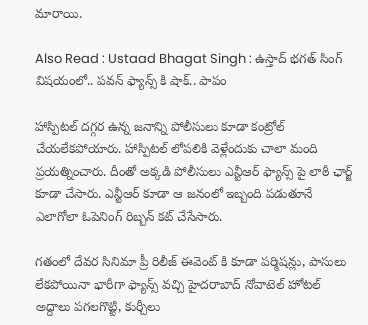మారాయి.

Also Read : Ustaad Bhagat Singh : ఉస్తాద్ భగత్ సింగ్ విషయంలో.. పవన్ ఫ్యాన్స్ కి షాక్.. పాపం

హాస్పిటల్ దగ్గర ఉన్న జనాన్ని పోలీసులు కూడా కంట్రోల్ చేయలేకపోయారు. హాస్పిటల్ లోపలికి వెళ్లేందుకు చాలా మంది ప్రయత్నించారు. దీంతో అక్కడి పోలీసులు ఎన్టీఆర్ ఫ్యాన్స్ పై లాఠీ ఛార్జ్ కూడా చేసారు. ఎన్టీఆర్ కూడా ఆ జనంలో ఇబ్బంది పడుతూనే ఎలాగోలా ఓపెనింగ్ రిబ్బన్ కట్ చేసేసారు.

గతంలో దేవర సినిమా ప్రీ రిలీజ్ ఈవెంట్ కి కూడా పర్మిషన్లు, పాసులు లేకపోయినా భారీగా ఫ్యాన్స్ వచ్చి హైదరాబాద్ నోవాటెల్ హోటల్ అద్దాలు పగలగొట్టి, కుర్చీలు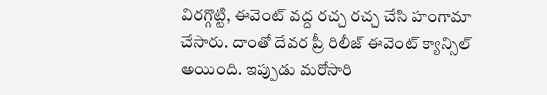విరగ్గొట్టి, ఈవెంట్ వద్ద రచ్చ రచ్చ చేసి హంగామా చేసారు. దాంతో దేవర ప్రీ రిలీజ్ ఈవెంట్ క్యాన్సిల్ అయింది. ఇప్పుడు మరోసారి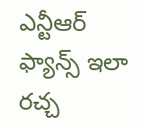ఎన్టీఆర్ ఫ్యాన్స్ ఇలా రచ్చ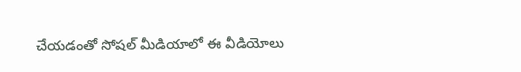చేయడంతో సోషల్ మీడియాలో ఈ వీడియోలు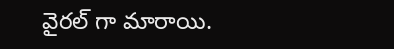వైరల్ గా మారాయి.